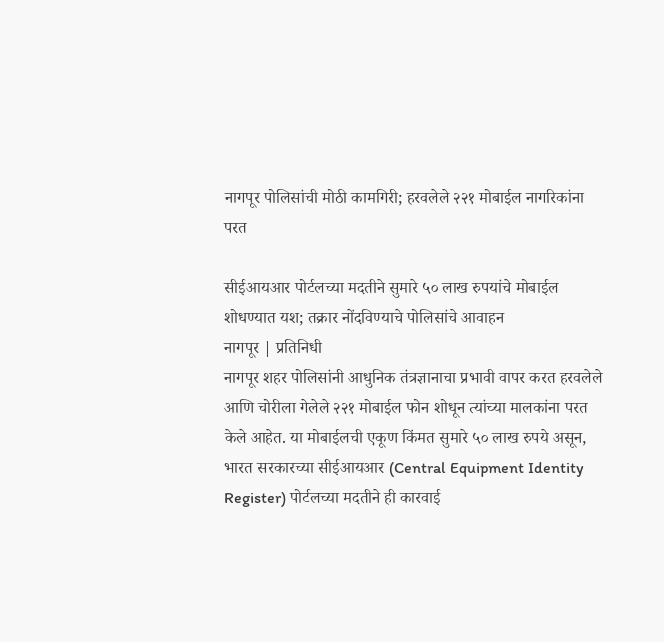नागपूर पोलिसांची मोठी कामगिरी; हरवलेले २२१ मोबाईल नागरिकांना परत

सीईआयआर पोर्टलच्या मदतीने सुमारे ५० लाख रुपयांचे मोबाईल शोधण्यात यश; तक्रार नोंदविण्याचे पोलिसांचे आवाहन
नागपूर | प्रतिनिधी
नागपूर शहर पोलिसांनी आधुनिक तंत्रज्ञानाचा प्रभावी वापर करत हरवलेले आणि चोरीला गेलेले २२१ मोबाईल फोन शोधून त्यांच्या मालकांना परत केले आहेत. या मोबाईलची एकूण किंमत सुमारे ५० लाख रुपये असून, भारत सरकारच्या सीईआयआर (Central Equipment Identity Register) पोर्टलच्या मदतीने ही कारवाई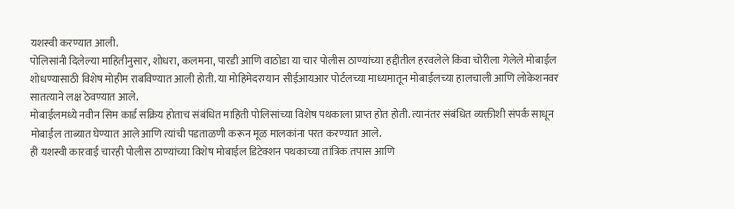यशस्वी करण्यात आली.
पोलिसांनी दिलेल्या माहितीनुसार, शोधरा, कलमना, पारडी आणि वाठोडा या चार पोलीस ठाण्यांच्या हद्दीतील हरवलेले किंवा चोरीला गेलेले मोबाईल शोधण्यासाठी विशेष मोहीम राबविण्यात आली होती. या मोहिमेदरम्यान सीईआयआर पोर्टलच्या माध्यमातून मोबाईलच्या हालचाली आणि लोकेशनवर सातत्याने लक्ष ठेवण्यात आले.
मोबाईलमध्ये नवीन सिम कार्ड सक्रिय होताच संबंधित माहिती पोलिसांच्या विशेष पथकाला प्राप्त होत होती. त्यानंतर संबंधित व्यक्तीशी संपर्क साधून मोबाईल ताब्यात घेण्यात आले आणि त्यांची पडताळणी करून मूळ मालकांना परत करण्यात आले.
ही यशस्वी कारवाई चारही पोलीस ठाण्यांच्या विशेष मोबाईल डिटेक्शन पथकाच्या तांत्रिक तपास आणि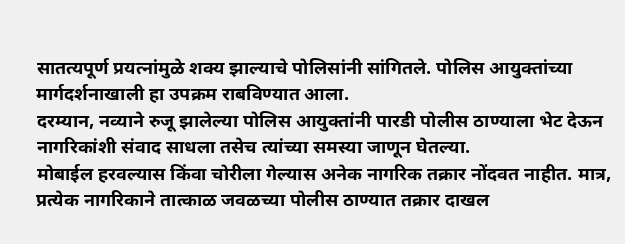सातत्यपूर्ण प्रयत्नांमुळे शक्य झाल्याचे पोलिसांनी सांगितले. पोलिस आयुक्तांच्या मार्गदर्शनाखाली हा उपक्रम राबविण्यात आला.
दरम्यान, नव्याने रुजू झालेल्या पोलिस आयुक्तांनी पारडी पोलीस ठाण्याला भेट देऊन नागरिकांशी संवाद साधला तसेच त्यांच्या समस्या जाणून घेतल्या.
मोबाईल हरवल्यास किंवा चोरीला गेल्यास अनेक नागरिक तक्रार नोंदवत नाहीत. मात्र, प्रत्येक नागरिकाने तात्काळ जवळच्या पोलीस ठाण्यात तक्रार दाखल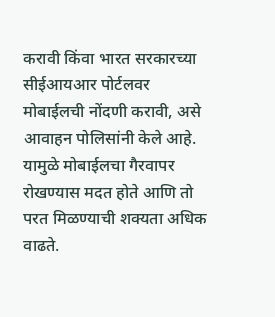करावी किंवा भारत सरकारच्या सीईआयआर पोर्टलवर मोबाईलची नोंदणी करावी, असे आवाहन पोलिसांनी केले आहे. यामुळे मोबाईलचा गैरवापर रोखण्यास मदत होते आणि तो परत मिळण्याची शक्यता अधिक वाढते.